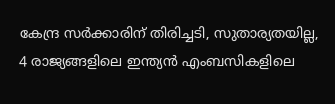കേന്ദ്ര സര്‍ക്കാരിന് തിരിച്ചടി, സുതാര്യതയില്ല, 4 രാജ്യങ്ങളിലെ ഇന്ത്യൻ എംബസികളിലെ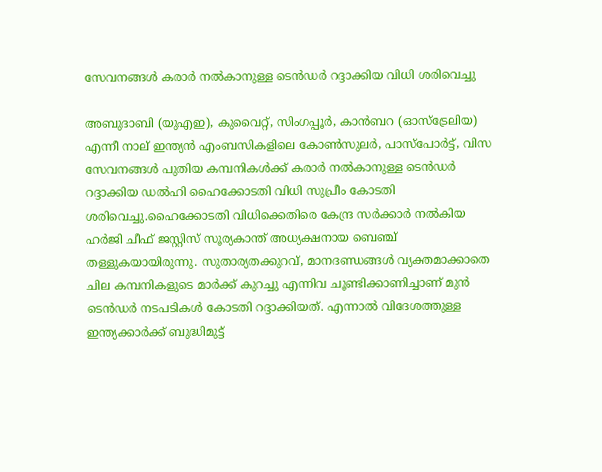സേവനങ്ങള്‍ കരാര്‍ നല്‍കാനുള്ള ടെൻഡര്‍ റദ്ദാക്കിയ വിധി ശരിവെച്ചു

അബുദാബി (യുഎഇ), കുവൈറ്റ്, സിംഗപ്പൂർ, കാൻബറ (ഓസ്ട്രേലിയ) എന്നീ നാല് ഇന്ത്യൻ എംബസികളിലെ കോണ്‍സുലർ, പാസ്‌പോർട്ട്, വിസ സേവനങ്ങള്‍ പുതിയ കമ്പനികള്‍ക്ക് കരാർ നല്‍കാനുള്ള ടെൻഡർ റദ്ദാക്കിയ ഡല്‍ഹി ഹൈക്കോടതി വിധി സുപ്രീം കോടതി ശരിവെച്ചു.ഹൈക്കോടതി വിധിക്കെതിരെ കേന്ദ്ര സർക്കാർ നല്‍കിയ ഹർജി ചീഫ് ജസ്റ്റിസ് സൂര്യകാന്ത് അധ്യക്ഷനായ ബെഞ്ച് തള്ളുകയായിരുന്നു. സുതാര്യതക്കുറവ്, മാനദണ്ഡങ്ങള്‍ വ്യക്തമാക്കാതെ ചില കമ്പനികളുടെ മാർക്ക് കുറച്ചു എന്നിവ ചൂണ്ടിക്കാണിച്ചാണ് മുൻ ടെൻഡർ നടപടികള്‍ കോടതി റദ്ദാക്കിയത്. എന്നാല്‍ വിദേശത്തുള്ള ഇന്ത്യക്കാർക്ക് ബുദ്ധിമുട്ട്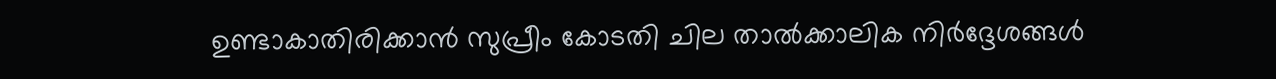ഉണ്ടാകാതിരിക്കാൻ സുപ്രീം കോടതി ചില താല്‍ക്കാലിക നിർദ്ദേശങ്ങള്‍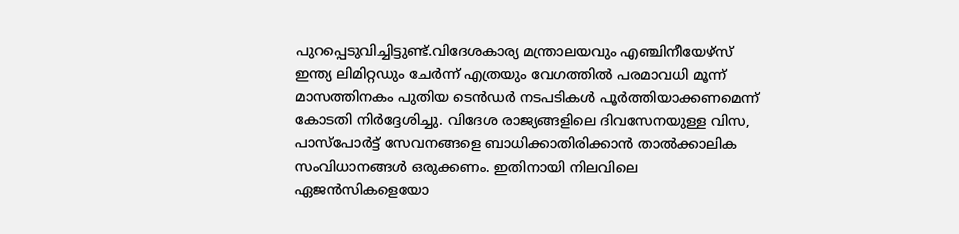പുറപ്പെടുവിച്ചിട്ടുണ്ട്.വിദേശകാര്യ മന്ത്രാലയവും എഞ്ചിനീയേഴ്സ് ഇന്ത്യ ലിമിറ്റഡും ചേർന്ന് എത്രയും വേഗത്തില്‍ പരമാവധി മൂന്ന് മാസത്തിനകം പുതിയ ടെൻഡർ നടപടികള്‍ പൂർത്തിയാക്കണമെന്ന് കോടതി നിർദ്ദേശിച്ചു. വിദേശ രാജ്യങ്ങളിലെ ദിവസേനയുള്ള വിസ, പാസ്‌പോർട്ട് സേവനങ്ങളെ ബാധിക്കാതിരിക്കാൻ താല്‍ക്കാലിക സംവിധാനങ്ങള്‍ ഒരുക്കണം. ഇതിനായി നിലവിലെ ഏജൻസികളെയോ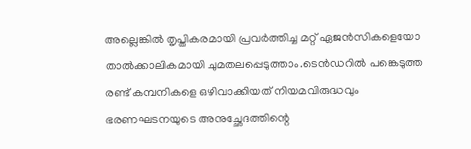അല്ലെങ്കില്‍ തൃപ്തികരമായി പ്രവർത്തിച്ച മറ്റ് ഏജൻസികളെയോ താല്‍ക്കാലികമായി ചുമതലപ്പെടുത്താം.ടെൻഡറില്‍ പങ്കെടുത്ത രണ്ട് കമ്പനികളെ ഒഴിവാക്കിയത് നിയമവിരുദ്ധവും ഭരണഘടനയുടെ അനുച്ഛേദത്തിന്റെ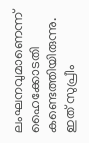ലംഘനവുമാണെന്ന് ഹൈക്കോടതി കണ്ടെത്തിയിരുന്നു. ഇത് സുപ്രീം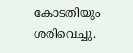കോടതിയും ശരിവെച്ചു.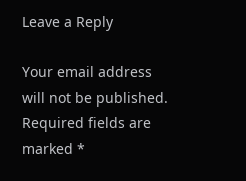Leave a Reply

Your email address will not be published. Required fields are marked *